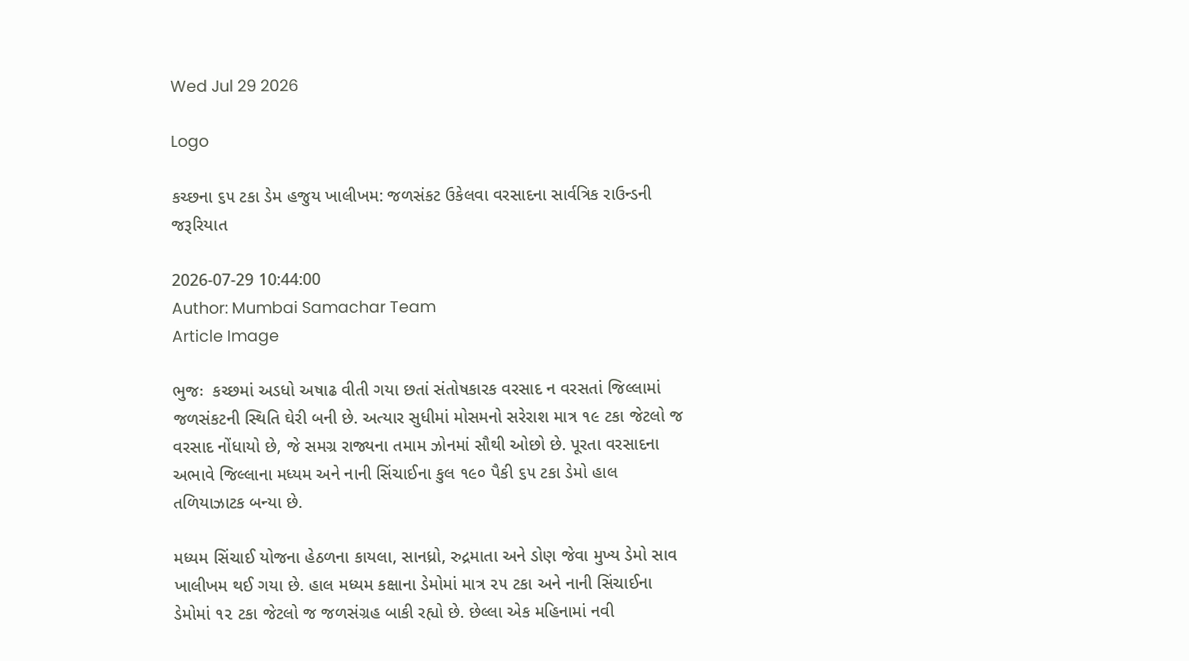Wed Jul 29 2026

Logo

કચ્છના ૬૫ ટકા ડેમ હજુય ખાલીખમ: જળસંકટ ઉકેલવા વરસાદના સાર્વત્રિક રાઉન્ડની જરૂરિયાત

2026-07-29 10:44:00
Author: Mumbai Samachar Team
Article Image

ભુજઃ  કચ્છમાં અડધો અષાઢ વીતી ગયા છતાં સંતોષકારક વરસાદ ન વરસતાં જિલ્લામાં જળસંકટની સ્થિતિ ઘેરી બની છે. અત્યાર સુધીમાં મોસમનો સરેરાશ માત્ર ૧૯ ટકા જેટલો જ વરસાદ નોંધાયો છે, જે સમગ્ર રાજ્યના તમામ ઝોનમાં સૌથી ઓછો છે. પૂરતા વરસાદના અભાવે જિલ્લાના મધ્યમ અને નાની સિંચાઈના કુલ ૧૯૦ પૈકી ૬૫ ટકા ડેમો હાલ તળિયાઝાટક બન્યા છે.

મધ્યમ સિંચાઈ યોજના હેઠળના કાયલા, સાનધ્રો, રુદ્રમાતા અને ડોણ જેવા મુખ્ય ડેમો સાવ ખાલીખમ થઈ ગયા છે. હાલ મધ્યમ કક્ષાના ડેમોમાં માત્ર ૨૫ ટકા અને નાની સિંચાઈના ડેમોમાં ૧૨ ટકા જેટલો જ જળસંગ્રહ બાકી રહ્યો છે. છેલ્લા એક મહિનામાં નવી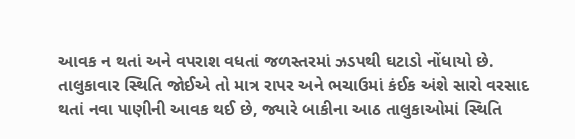આવક ન થતાં અને વપરાશ વધતાં જળસ્તરમાં ઝડપથી ઘટાડો નોંધાયો છે. તાલુકાવાર સ્થિતિ જોઈએ તો માત્ર રાપર અને ભચાઉમાં કંઈક અંશે સારો વરસાદ થતાં નવા પાણીની આવક થઈ છે, જ્યારે બાકીના આઠ તાલુકાઓમાં સ્થિતિ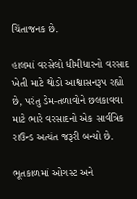ચિંતાજનક છે.

હાલમાં વરસેલો ધીમીધારનો વરસાદ ખેતી માટે થોડો આશ્વાસનરૂપ રહ્યો છે, પરંતુ ડેમ-તળાવોને છલકાવવા માટે ભારે વરસાદનો એક સાર્વત્રિક રાઉન્ડ અત્યંત જરૂરી બન્યો છે.

ભૂતકાળમાં ઓગસ્ટ અને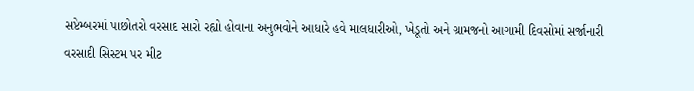સપ્ટેમ્બરમાં પાછોતરો વરસાદ સારો રહ્યો હોવાના અનુભવોને આધારે હવે માલધારીઓ, ખેડૂતો અને ગ્રામજનો આગામી દિવસોમાં સર્જાનારી વરસાદી સિસ્ટમ પર મીટ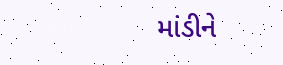માંડીને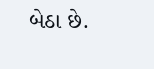બેઠા છે.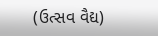(ઉત્સવ વૈદ્ય)